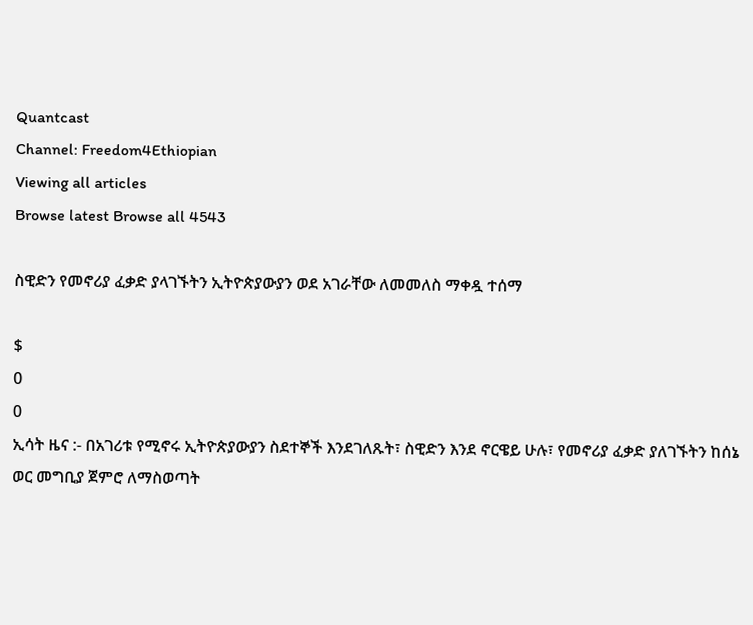Quantcast
Channel: Freedom4Ethiopian
Viewing all articles
Browse latest Browse all 4543

ስዊድን የመኖሪያ ፈቃድ ያላገኙትን ኢትዮጵያውያን ወደ አገራቸው ለመመለስ ማቀዷ ተሰማ

$
0
0
ኢሳት ዜና :- በአገሪቱ የሚኖሩ ኢትዮጵያውያን ስደተኞች እንደገለጹት፣ ስዊድን እንደ ኖርዌይ ሁሉ፣ የመኖሪያ ፈቃድ ያለገኙትን ከሰኔ ወር መግቢያ ጀምሮ ለማስወጣት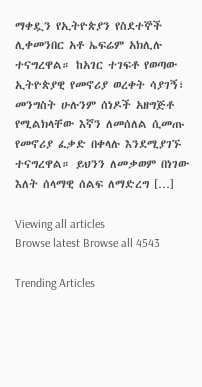ማቀዷን የኢትዮጵያን የስደተኞች ሊቀመንበር አቶ ኤፍሬም አክሊሉ ተናግረዋል። ከአገር ተገፍቶ የወጣው ኢትዮጵያዊ የመኖሪያ ወረቀት ሳያገኝ፣ መንግስት ሁሉንም ሰነዶች አዘግጅቶ የሚልክላቸው እኛን ለመሰለል ሲመጡ የመኖሪያ ፈቃድ በቀላሉ እንደሚያገኙ ተናግረዋል። ይህንን ለመቃወም በነገው እለት ሰላማዊ ሰልፍ ለማድረግ […]

Viewing all articles
Browse latest Browse all 4543

Trending Articles